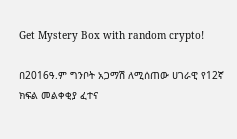Get Mystery Box with random crypto!

በ2016ዓ.ም ግንቦት አጋማሽ ለሚሰጠው ሀገራዊ የ12ኛ ክፍል መልቀቂያ ፈተና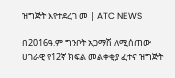ዝግጅት እየተደረገ መ | ATC NEWS

በ2016ዓ.ም ግንቦት አጋማሽ ለሚሰጠው ሀገራዊ የ12ኛ ክፍል መልቀቂያ ፈተና ዝግጅት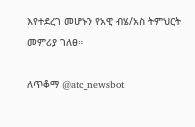እየተደረገ መሆኑን የአዊ ብሄ/አስ ትምህርት መምሪያ ገለፀ።

ለጥቆማ @atc_newsbot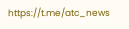https://t.me/atc_news